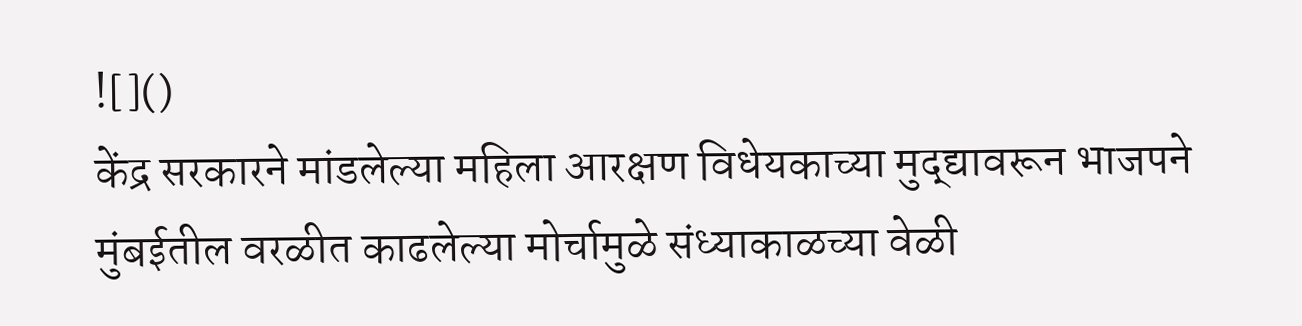![]()
केंद्र सरकारने मांडलेल्या महिला आरक्षण विधेयकाच्या मुद्द्यावरून भाजपने मुंबईतील वरळीत काढलेल्या मोर्चामुळे संध्याकाळच्या वेळी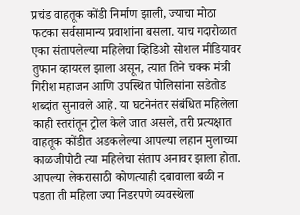प्रचंड वाहतूक कोंडी निर्माण झाली, ज्याचा मोठा फटका सर्वसामान्य प्रवाशांना बसला. याच गदारोळात एका संतापलेल्या महिलेचा व्हिडिओ सोशल मीडियावर तुफान व्हायरल झाला असून, त्यात तिने चक्क मंत्री गिरीश महाजन आणि उपस्थित पोलिसांना सडेतोड शब्दांत सुनावले आहे. या घटनेनंतर संबंधित महिलेला काही स्तरांतून ट्रोल केले जात असले, तरी प्रत्यक्षात वाहतूक कोंडीत अडकलेल्या आपल्या लहान मुलाच्या काळजीपोटी त्या महिलेचा संताप अनावर झाला होता. आपल्या लेकरासाठी कोणत्याही दबावाला बळी न पडता ती महिला ज्या निडरपणे व्यवस्थेला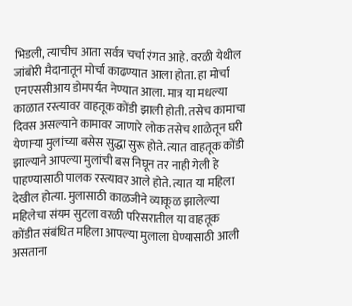भिडली, त्याचीच आता सर्वत्र चर्चा रंगत आहे. वरळी येथील जांबोरी मैदानातून मोर्चा काढण्यात आला होता. हा मोर्चा एनएससीआय डोमपर्यंत नेण्यात आला. मात्र या मधल्या काळात रस्त्यावर वाहतूक कोंडी झाली होती. तसेच कामाचा दिवस असल्याने कामावर जाणारे लोक तसेच शाळेतून घरी येणाऱ्या मुलांच्या बसेस सुद्धा सुरू होते. त्यात वाहतूक कोंडी झाल्याने आपल्या मुलांची बस निघून तर नाही गेली हे पाहण्यासाठी पालक रस्त्यावर आले होते. त्यात या महिला देखील होत्या. मुलासाठी काळजीने व्याकूळ झालेल्या महिलेचा संयम सुटला वरळी परिसरातील या वाहतूक कोंडीत संबंधित महिला आपल्या मुलाला घेण्यासाठी आली असताना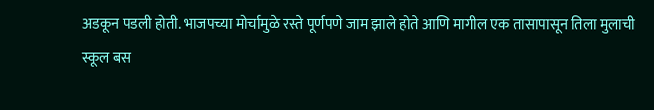अडकून पडली होती. भाजपच्या मोर्चामुळे रस्ते पूर्णपणे जाम झाले होते आणि मागील एक तासापासून तिला मुलाची स्कूल बस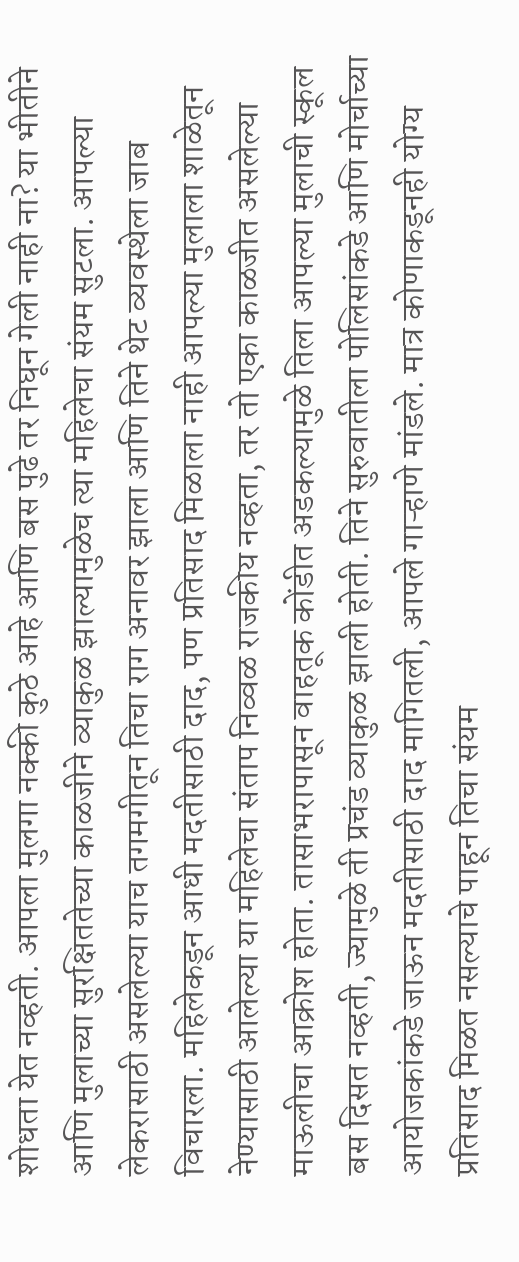शोधता येत नव्हती. आपला मुलगा नक्की कुठे आहे आणि बस पुढे तर निघून गेली नाही ना? या भीतीने आणि मुलाच्या सुरक्षिततेच्या काळजीने व्याकुळ झाल्यामुळेच त्या महिलेचा संयम सुटला. आपल्या लेकरासाठी असलेल्या याच तगमगीतून तिचा राग अनावर झाला आणि तिने थेट व्यवस्थेला जाब विचारला. महिलेकडून आधी मदतीसाठी दाद, पण प्रतिसाद मिळाला नाही आपल्या मुलाला शाळेतून नेण्यासाठी आलेल्या या महिलेचा संताप निव्वळ राजकीय नव्हता, तर तो एका काळजीत असलेल्या माऊलीचा आक्रोश होता. तासाभरापासून वाहतूक कोंडीत अडकल्यामुळे तिला आपल्या मुलाची स्कूल बस दिसत नव्हती, ज्यामुळे ती प्रचंड व्याकुळ झाली होती. तिने सुरुवातीला पोलिसांकडे आणि मोर्चाच्या आयोजकांकडे जाऊन मदतीसाठी दाद मागितली, आपले गाऱ्हाणे मांडले. मात्र कोणाकडूनही योग्य प्रतिसाद मिळत नसल्याचे पाहून तिचा संयम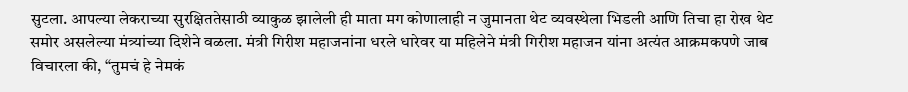सुटला. आपल्या लेकराच्या सुरक्षिततेसाठी व्याकुळ झालेली ही माता मग कोणालाही न जुमानता थेट व्यवस्थेला भिडली आणि तिचा हा रोख थेट समोर असलेल्या मंत्र्यांच्या दिशेने वळला. मंत्री गिरीश महाजनांना धरले धारेवर या महिलेने मंत्री गिरीश महाजन यांना अत्यंत आक्रमकपणे जाब विचारला की, “तुमचं हे नेमकं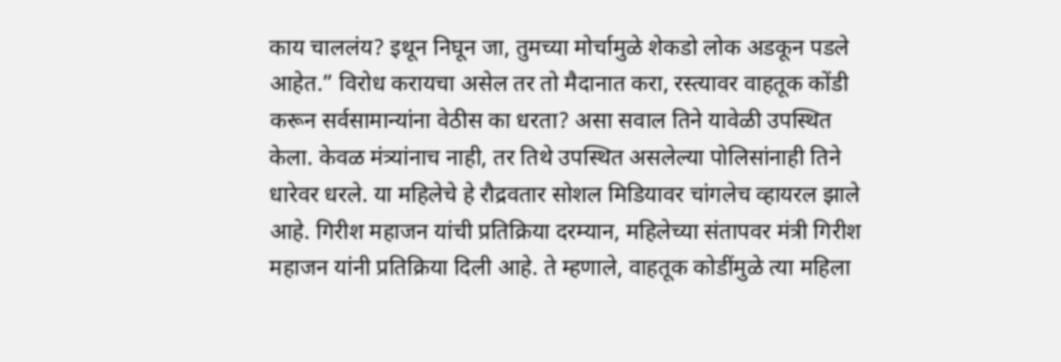काय चाललंय? इथून निघून जा, तुमच्या मोर्चामुळे शेकडो लोक अडकून पडले आहेत.” विरोध करायचा असेल तर तो मैदानात करा, रस्त्यावर वाहतूक कोंडी करून सर्वसामान्यांना वेठीस का धरता? असा सवाल तिने यावेळी उपस्थित केला. केवळ मंत्र्यांनाच नाही, तर तिथे उपस्थित असलेल्या पोलिसांनाही तिने धारेवर धरले. या महिलेचे हे रौद्रवतार सोशल मिडियावर चांगलेच व्हायरल झाले आहे. गिरीश महाजन यांची प्रतिक्रिया दरम्यान, महिलेच्या संतापवर मंत्री गिरीश महाजन यांनी प्रतिक्रिया दिली आहे. ते म्हणाले, वाहतूक कोडींमुळे त्या महिला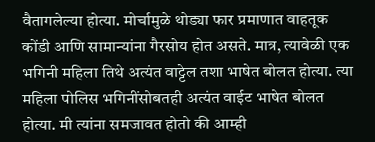वैतागलेल्या होत्या. मोर्चामुळे थोड्या फार प्रमाणात वाहतूक कोंडी आणि सामान्यांना गैरसोय होत असते. मात्र, त्यावेळी एक भगिनी महिला तिथे अत्यंत वाट्टेल तशा भाषेत बोलत होत्या. त्या महिला पोलिस भगिनींसोबतही अत्यंत वाईट भाषेत बोलत होत्या. मी त्यांना समजावत होतो की आम्ही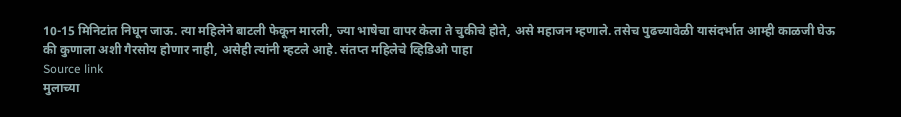10-15 मिनिटांत निघून जाऊ. त्या महिलेने बाटली फेकून मारली, ज्या भाषेचा वापर केला ते चुकीचे होते, असे महाजन म्हणाले. तसेच पुढच्यावेळी यासंदर्भात आम्ही काळजी घेऊ की कुणाला अशी गैरसोय होणार नाही, असेही त्यांनी म्हटले आहे. संतप्त महिलेचे व्हिडिओ पाहा
Source link
मुलाच्या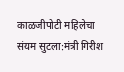काळजीपोटी महिलेचा संयम सुटला:मंत्री गिरीश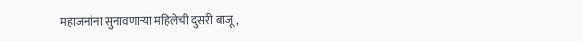महाजनांना सुनावणाऱ्या महिलेची दुसरी बाजू,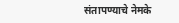संतापण्याचे नेमके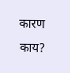कारण काय?